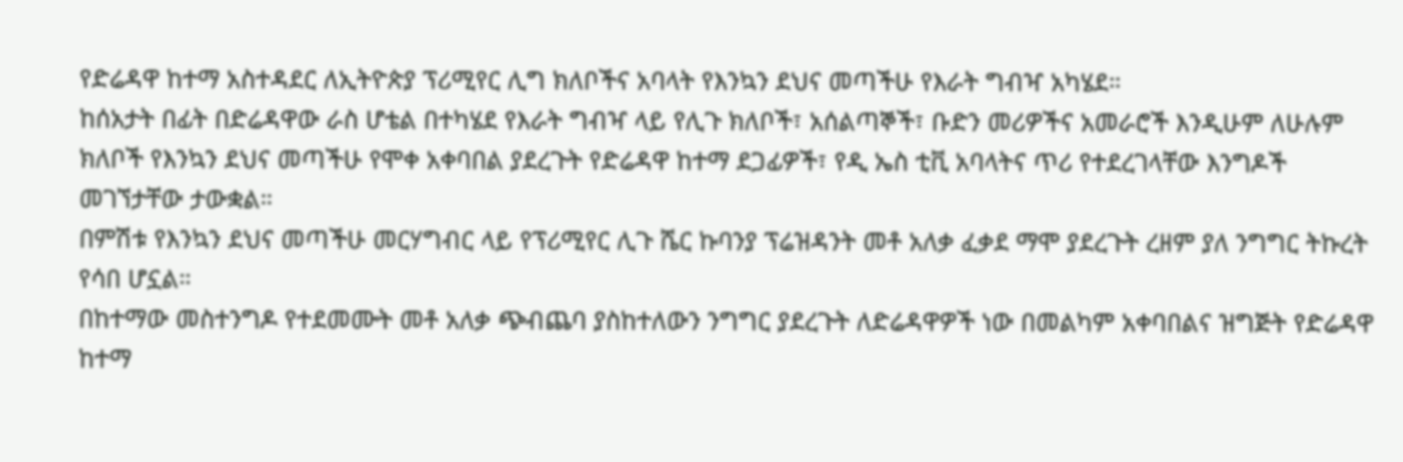የድሬዳዋ ከተማ አስተዳደር ለኢትዮጵያ ፕሪሚየር ሊግ ክለቦችና አባላት የእንኳን ደህና መጣችሁ የእራት ግብዣ አካሄደ።
ከሰአታት በፊት በድሬዳዋው ራስ ሆቴል በተካሄደ የእራት ግብዣ ላይ የሊጉ ክለቦች፣ አሰልጣኞች፣ ቡድን መሪዎችና አመራሮች እንዲሁም ለሁሉም ክለቦች የእንኳን ደህና መጣችሁ የሞቀ አቀባበል ያደረጉት የድሬዳዋ ከተማ ደጋፊዎች፣ የዲ ኤስ ቲቪ አባላትና ጥሪ የተደረገላቸው እንግዶች መገኘታቸው ታውቋል።
በምሽቱ የእንኳን ደህና መጣችሁ መርሃግብር ላይ የፕሪሚየር ሊጉ ሼር ኩባንያ ፕሬዝዳንት መቶ አለቃ ፈቃደ ማሞ ያደረጉት ረዘም ያለ ንግግር ትኩረት የሳበ ሆኗል።
በከተማው መስተንግዶ የተደመሙት መቶ አለቃ ጭብጨባ ያስከተለውን ንግግር ያደረጉት ለድሬዳዋዎች ነው በመልካም አቀባበልና ዝግጅት የድሬዳዋ ከተማ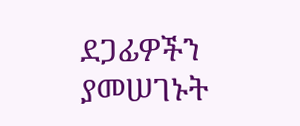ደጋፊዎችን ያመሠገኑት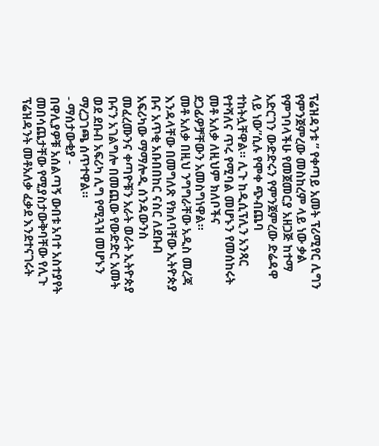ፕሬዝዳንቱ ” የቀጣይ አመት ፕሪሚየር ሊግን የምንጀምረው መስከረም ላይ ነው ቃል የምገባላችሁ የመጀመርያ አዘጋጅ ከተማ አድርገን ውድድሩን የምንጀምረው ድሬዳዋ ላይ ነው”ሲሉ የሞቀ ጭብጨባ ተከትሏቸዋል። ሊጉ ከዲሲፕሊን አንጻር የተሻለና ጥሩ የሚባል መሆኑን የመሰከሩት መቶ አለቃ ለዚህም ክለቦችና ደጋፊዎቻቸውን አመስግነዋል።
መቶ አለቃ በዚህ ንግግራቸው አዲስ መረጃ እንዳላቸው በመግለጽ የክለባቸው ኢትዮጵያ ቡና አጥቂ አቡበበከር ናስር ለደቡብ አፍሪካው ማማሎዲ ሰንዳውንስ መፈረሙንና ቀጣዮቹን አራት ወራት ኢትዮጵያ ቡናን አገልግሎ በመጪው የውድድር አመት ወደ ደቡብ አፍሪካ ሊግ የሚጓዝ መሆኑን ማረጋገጫ ሰጥተዋል።
- ማሰታውቂያ -
በዋሊያዎቹ አሰልጣኝ ውበቱ አባተ አስተያየት መበሳጨታቸው የሚያስታውቅባቸው የሊጉ ፕሬዝዳንት መቶአለቃ ፈቃደ እንደተናገሩት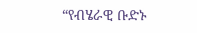“የብሄራዊ ቡድኑ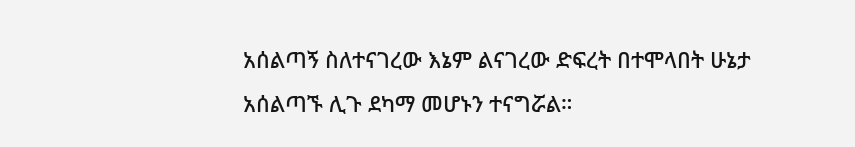አሰልጣኝ ስለተናገረው እኔም ልናገረው ድፍረት በተሞላበት ሁኔታ አሰልጣኙ ሊጉ ደካማ መሆኑን ተናግሯል።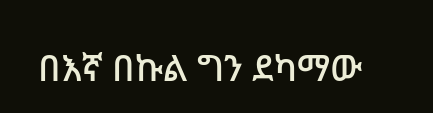በእኛ በኩል ግን ደካማው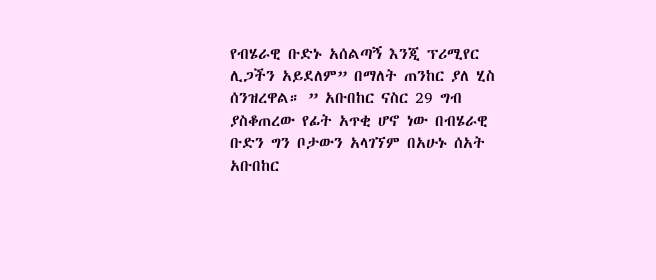የብሄራዊ ቡድኑ አሰልጣኝ እንጂ ፕሪሚየር ሊጋችን አይደለም” በማለት ጠንከር ያለ ሂስ ሰንዝረዋል። ” አቡበከር ናስር 29 ግብ ያስቆጠረው የፊት አጥቂ ሆኖ ነው በብሄራዊ ቡድን ግን ቦታውን አላገኘም በአሁኑ ሰአት አቡበከር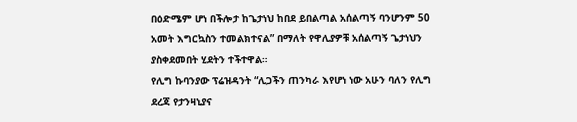በዕድሜም ሆነ በችሎታ ከጌታነህ ከበደ ይበልጣል አሰልጣኝ ባንሆንም 50 አመት እግርኳስን ተመልክተናል” በማለት የዋሊያዎቹ አሰልጣኝ ጌታነህን ያስቀደመበት ሂደትን ተችተዋል።
የሊግ ኩባንያው ፕሬዝዳንት “ሊጋችን ጠንካራ እየሆነ ነው አሁን ባለን የሊግ ደረጃ የታንዛኒያና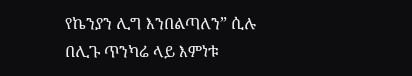የኬንያን ሊግ እንበልጣለን” ሲሉ በሊጉ ጥንካሬ ላይ እምነቱ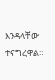እንዳላቸው ተናግረዋል።